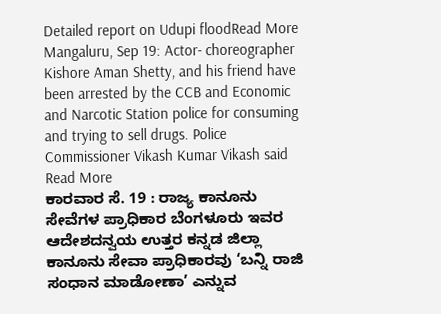Detailed report on Udupi floodRead More
Mangaluru, Sep 19: Actor- choreographer Kishore Aman Shetty, and his friend have been arrested by the CCB and Economic and Narcotic Station police for consuming and trying to sell drugs. Police Commissioner Vikash Kumar Vikash said Read More
ಕಾರವಾರ ಸೆ. 19 : ರಾಜ್ಯ ಕಾನೂನು ಸೇವೆಗಳ ಪ್ರಾಧಿಕಾರ ಬೆಂಗಳೂರು ಇವರ ಆದೇಶದನ್ವಯ ಉತ್ತರ ಕನ್ನಡ ಜಿಲ್ಲಾ ಕಾನೂನು ಸೇವಾ ಪ್ರಾಧಿಕಾರವು ‘ಬನ್ನಿ ರಾಜಿ ಸಂಧಾನ ಮಾಡೋಣಾ’ ಎನ್ನುವ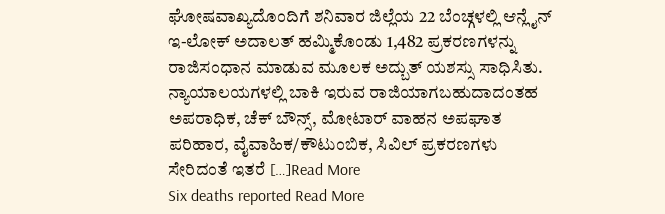ಘೋಷವಾಖ್ಯದೊಂದಿಗೆ ಶನಿವಾರ ಜಿಲ್ಲೆಯ 22 ಬೆಂಚ್ಗಳಲ್ಲಿ ಆನ್ಲೈನ್ ಇ-ಲೋಕ್ ಅದಾಲತ್ ಹಮ್ಮಿಕೊಂಡು 1,482 ಪ್ರಕರಣಗಳನ್ನು ರಾಜಿಸಂಧಾನ ಮಾಡುವ ಮೂಲಕ ಅದ್ಬುತ್ ಯಶಸ್ಸು ಸಾಧಿಸಿತು. ನ್ಯಾಯಾಲಯಗಳಲ್ಲಿ ಬಾಕಿ ಇರುವ ರಾಜಿಯಾಗಬಹುದಾದಂತಹ ಅಪರಾಧಿಕ, ಚೆಕ್ ಬೌನ್ಸ್, ಮೋಟಾರ್ ವಾಹನ ಅಪಘಾತ ಪರಿಹಾರ, ವೈವಾಹಿಕ/ಕೌಟುಂಬಿಕ, ಸಿವಿಲ್ ಪ್ರಕರಣಗಳು ಸೇರಿದಂತೆ ಇತರೆ […]Read More
Six deaths reported Read More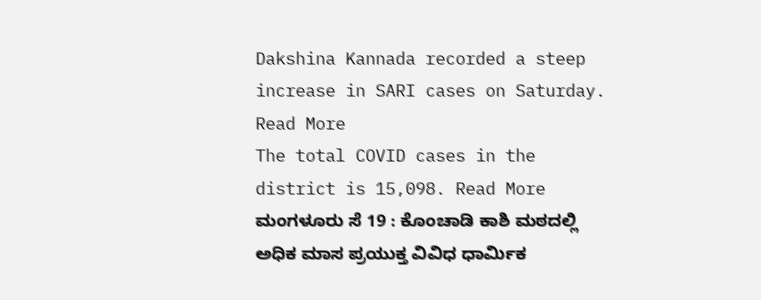Dakshina Kannada recorded a steep increase in SARI cases on Saturday. Read More
The total COVID cases in the district is 15,098. Read More
ಮಂಗಳೂರು ಸೆ 19 : ಕೊಂಚಾಡಿ ಕಾಶಿ ಮಠದಲ್ಲಿ ಅಧಿಕ ಮಾಸ ಪ್ರಯುಕ್ತ ವಿವಿಧ ಧಾರ್ಮಿಕ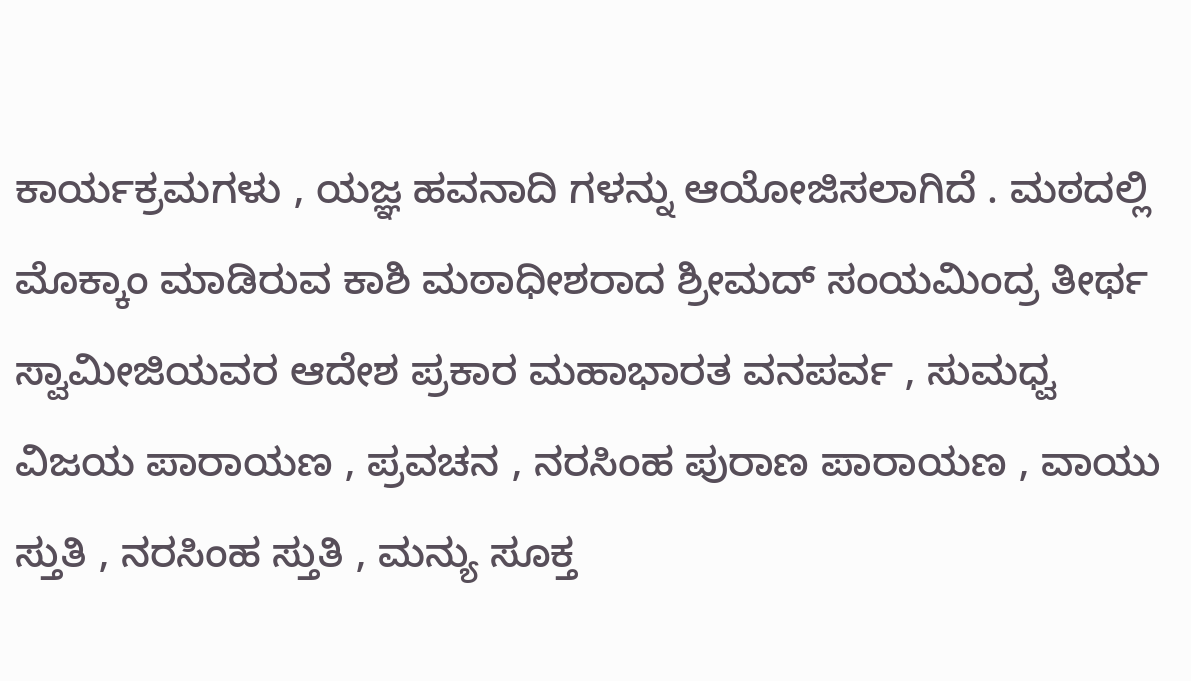ಕಾರ್ಯಕ್ರಮಗಳು , ಯಜ್ಞ ಹವನಾದಿ ಗಳನ್ನು ಆಯೋಜಿಸಲಾಗಿದೆ . ಮಠದಲ್ಲಿ ಮೊಕ್ಕಾಂ ಮಾಡಿರುವ ಕಾಶಿ ಮಠಾಧೀಶರಾದ ಶ್ರೀಮದ್ ಸಂಯಮಿಂದ್ರ ತೀರ್ಥ ಸ್ವಾಮೀಜಿಯವರ ಆದೇಶ ಪ್ರಕಾರ ಮಹಾಭಾರತ ವನಪರ್ವ , ಸುಮಧ್ವ ವಿಜಯ ಪಾರಾಯಣ , ಪ್ರವಚನ , ನರಸಿಂಹ ಪುರಾಣ ಪಾರಾಯಣ , ವಾಯು ಸ್ತುತಿ , ನರಸಿಂಹ ಸ್ತುತಿ , ಮನ್ಯು ಸೂಕ್ತ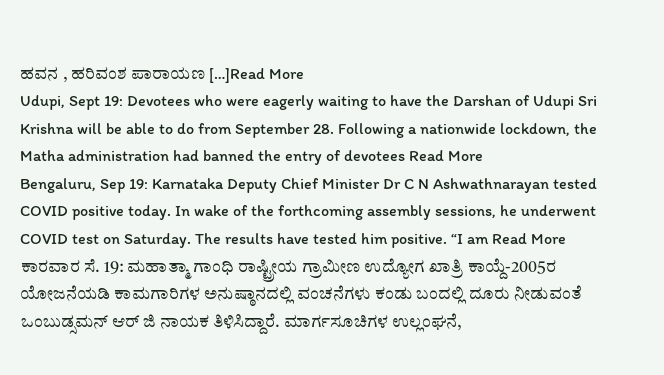ಹವನ , ಹರಿವಂಶ ಪಾರಾಯಣ […]Read More
Udupi, Sept 19: Devotees who were eagerly waiting to have the Darshan of Udupi Sri Krishna will be able to do from September 28. Following a nationwide lockdown, the Matha administration had banned the entry of devotees Read More
Bengaluru, Sep 19: Karnataka Deputy Chief Minister Dr C N Ashwathnarayan tested COVID positive today. In wake of the forthcoming assembly sessions, he underwent COVID test on Saturday. The results have tested him positive. “I am Read More
ಕಾರವಾರ ಸೆ. 19: ಮಹಾತ್ಮಾ ಗಾಂಧಿ ರಾಷ್ಟ್ರೀಯ ಗ್ರಾಮೀಣ ಉದ್ಯೋಗ ಖಾತ್ರಿ ಕಾಯ್ದೆ-2005ರ ಯೋಜನೆಯಡಿ ಕಾಮಗಾರಿಗಳ ಅನುಷ್ಠಾನದಲ್ಲಿ ವಂಚನೆಗಳು ಕಂಡು ಬಂದಲ್ಲಿ ದೂರು ನೀಡುವಂತೆ ಒಂಬುಡ್ಸಮನ್ ಆರ್ ಜಿ ನಾಯಕ ತಿಳಿಸಿದ್ದಾರೆ. ಮಾರ್ಗಸೂಚಿಗಳ ಉಲ್ಲಂಘನೆ,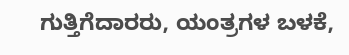ಗುತ್ತಿಗೆದಾರರು, ಯಂತ್ರಗಳ ಬಳಕೆ,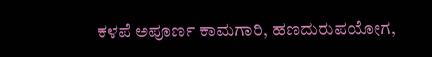ಕಳಪೆ ಅಪೂರ್ಣ ಕಾಮಗಾರಿ, ಹಣದುರುಪಯೋಗ,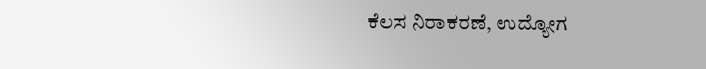ಕೆಲಸ ನಿರಾಕರಣೆ, ಉದ್ಯೋಗ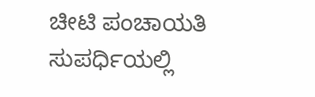ಚೀಟಿ ಪಂಚಾಯತಿ ಸುಪರ್ಧಿಯಲ್ಲಿ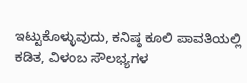ಇಟ್ಟುಕೊಳ್ಳುವುದು, ಕನಿಷ್ಠ ಕೂಲಿ ಪಾವತಿಯಲ್ಲಿ ಕಡಿತ, ವಿಳಂಬ ಸೌಲಭ್ಯಗಳ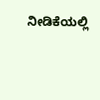ನೀಡಿಕೆಯಲ್ಲಿ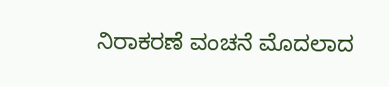ನಿರಾಕರಣೆ ವಂಚನೆ ಮೊದಲಾದ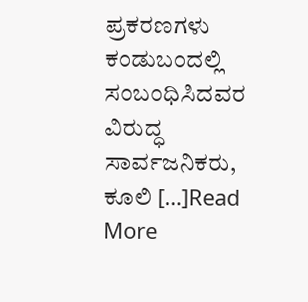ಪ್ರಕರಣಗಳು ಕಂಡುಬಂದಲ್ಲಿ ಸಂಬಂಧಿಸಿದವರ ವಿರುದ್ಧ ಸಾರ್ವಜನಿಕರು, ಕೂಲಿ […]Read More